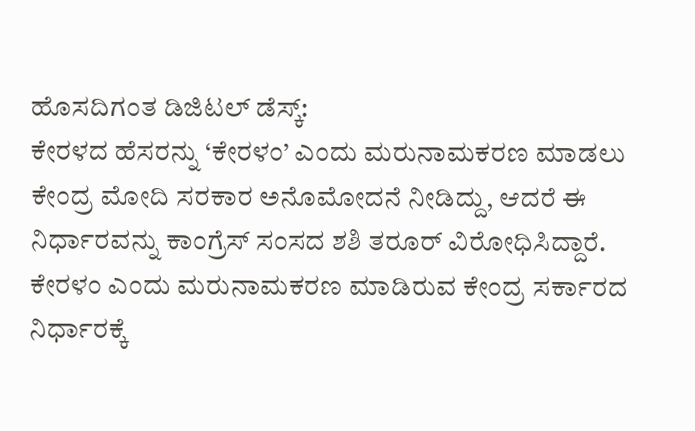ಹೊಸದಿಗಂತ ಡಿಜಿಟಲ್ ಡೆಸ್ಕ್:
ಕೇರಳದ ಹೆಸರನ್ನು ‘ಕೇರಳಂ’ ಎಂದು ಮರುನಾಮಕರಣ ಮಾಡಲು ಕೇಂದ್ರ ಮೋದಿ ಸರಕಾರ ಅನೊಮೋದನೆ ನೀಡಿದ್ದು, ಆದರೆ ಈ ನಿರ್ಧಾರವನ್ನು ಕಾಂಗ್ರೆಸ್ ಸಂಸದ ಶಶಿ ತರೂರ್ ವಿರೋಧಿಸಿದ್ದಾರೆ.
ಕೇರಳಂ ಎಂದು ಮರುನಾಮಕರಣ ಮಾಡಿರುವ ಕೇಂದ್ರ ಸರ್ಕಾರದ ನಿರ್ಧಾರಕ್ಕೆ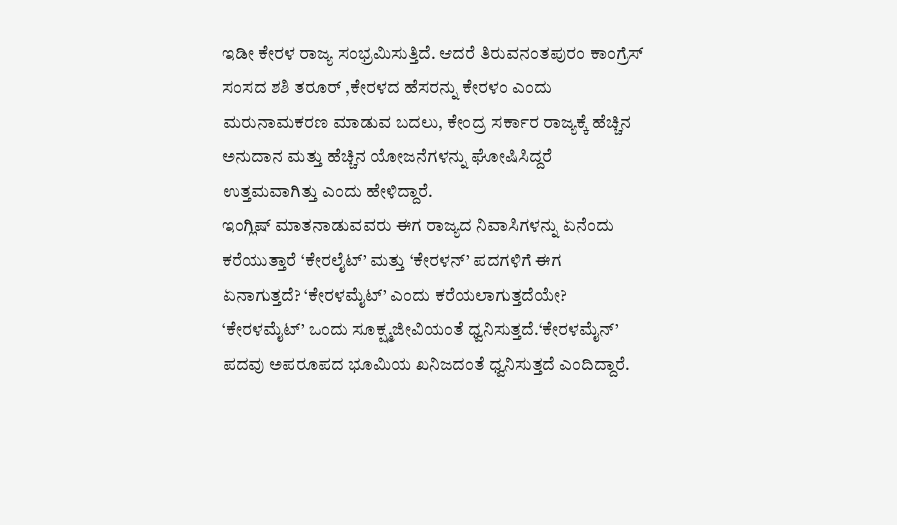ಇಡೀ ಕೇರಳ ರಾಜ್ಯ ಸಂಭ್ರಮಿಸುತ್ತಿದೆ. ಆದರೆ ತಿರುವನಂತಪುರಂ ಕಾಂಗ್ರೆಸ್ ಸಂಸದ ಶಶಿ ತರೂರ್ ,ಕೇರಳದ ಹೆಸರನ್ನು ಕೇರಳಂ ಎಂದು ಮರುನಾಮಕರಣ ಮಾಡುವ ಬದಲು, ಕೇಂದ್ರ ಸರ್ಕಾರ ರಾಜ್ಯಕ್ಕೆ ಹೆಚ್ಚಿನ ಅನುದಾನ ಮತ್ತು ಹೆಚ್ಚಿನ ಯೋಜನೆಗಳನ್ನು ಘೋಷಿಸಿದ್ದರೆ ಉತ್ತಮವಾಗಿತ್ತು ಎಂದು ಹೇಳಿದ್ದಾರೆ.
ಇಂಗ್ಲಿಷ್ ಮಾತನಾಡುವವರು ಈಗ ರಾಜ್ಯದ ನಿವಾಸಿಗಳನ್ನು ಏನೆಂದು ಕರೆಯುತ್ತಾರೆ ‘ಕೇರಲೈಟ್’ ಮತ್ತು ‘ಕೇರಳನ್’ ಪದಗಳಿಗೆ ಈಗ ಏನಾಗುತ್ತದೆ? ‘ಕೇರಳಮೈಟ್’ ಎಂದು ಕರೆಯಲಾಗುತ್ತದೆಯೇ? ‘ಕೇರಳಮೈಟ್’ ಒಂದು ಸೂಕ್ಷ್ಮಜೀವಿಯಂತೆ ಧ್ವನಿಸುತ್ತದೆ.‘ಕೇರಳಮೈನ್’ ಪದವು ಅಪರೂಪದ ಭೂಮಿಯ ಖನಿಜದಂತೆ ಧ್ವನಿಸುತ್ತದೆ ಎಂದಿದ್ದಾರೆ.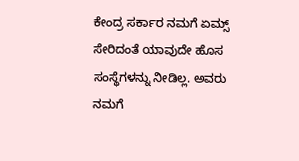ಕೇಂದ್ರ ಸರ್ಕಾರ ನಮಗೆ ಏಮ್ಸ್ ಸೇರಿದಂತೆ ಯಾವುದೇ ಹೊಸ ಸಂಸ್ಥೆಗಳನ್ನು ನೀಡಿಲ್ಲ. ಅವರು ನಮಗೆ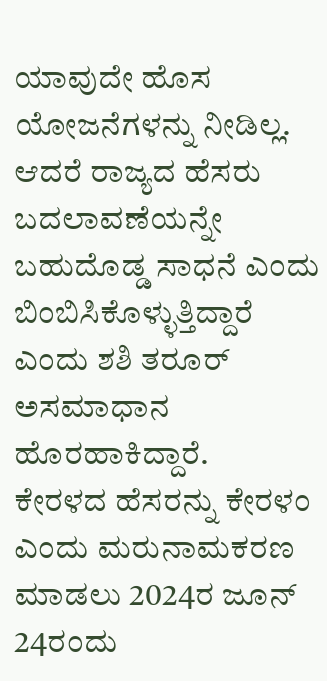ಯಾವುದೇ ಹೊಸ ಯೋಜನೆಗಳನ್ನು ನೀಡಿಲ್ಲ. ಆದರೆ ರಾಜ್ಯದ ಹೆಸರು ಬದಲಾವಣೆಯನ್ನೇ ಬಹುದೊಡ್ಡ ಸಾಧನೆ ಎಂದು ಬಿಂಬಿಸಿಕೊಳ್ಳುತ್ತಿದ್ದಾರೆ ಎಂದು ಶಶಿ ತರೂರ್ ಅಸಮಾಧಾನ ಹೊರಹಾಕಿದ್ದಾರೆ.
ಕೇರಳದ ಹೆಸರನ್ನು ಕೇರಳಂ ಎಂದು ಮರುನಾಮಕರಣ ಮಾಡಲು 2024ರ ಜೂನ್ 24ರಂದು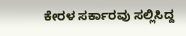ಕೇರಳ ಸರ್ಕಾರವು ಸಲ್ಲಿಸಿದ್ದ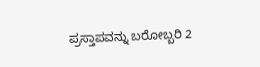ಪ್ರಸ್ತಾಪವನ್ನು ಬರೋಬ್ಬರಿ 2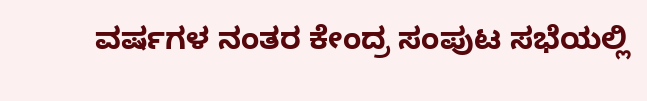ವರ್ಷಗಳ ನಂತರ ಕೇಂದ್ರ ಸಂಪುಟ ಸಭೆಯಲ್ಲಿ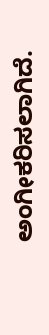ಅಂಗೀಕರಿಸಲಾಗಿದೆ.